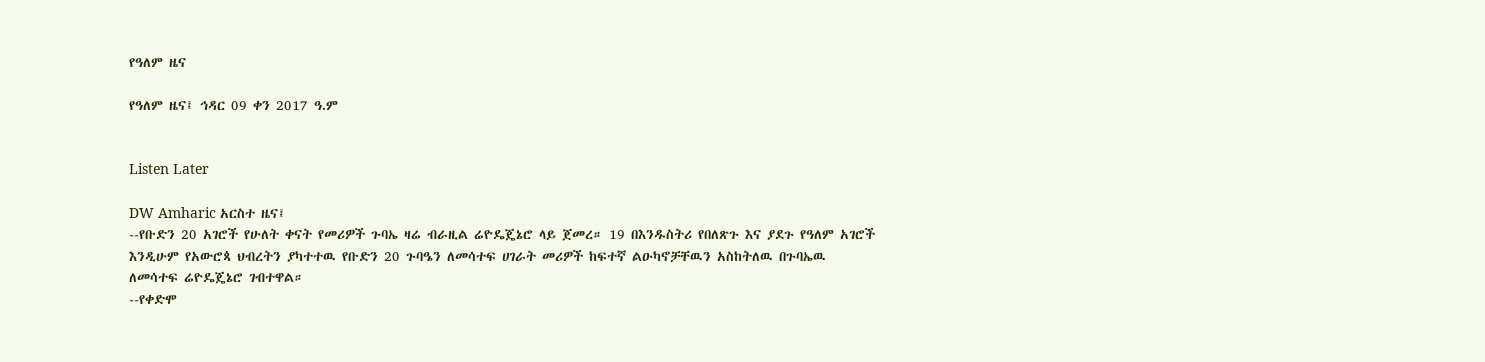የዓለም ዜና

የዓለም ዜና፤ ኅዳር 09 ቀን 2017 ዓ.ም


Listen Later

DW Amharic አርስተ ዜና፤
--የቡድን 20 አገሮች የሁለት ቀናት የመሪዎች ጉባኤ ዛሬ ብራዚል ሬዮዴጄኔሮ ላይ ጀመረ። 19 በእንዱስትሪ የበለጽጉ እና ያደጉ የዓለም አገሮች እንዲሁም የአውሮጳ ህብረትን ያካተተዉ የቡድን 20 ጉባዔን ለመሳተፍ ሀገራት መሪዎች ከፍተኛ ልዑካኖቻቸዉን አስከትለዉ በጉባኤዉ ለመሳተፍ ሬዮዴጄኔሮ ገብተዋል።
--የቀድሞ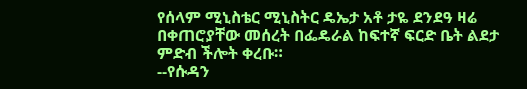የሰላም ሚኒስቴር ሚኒስትር ዴኤታ አቶ ታዬ ደንደዓ ዛሬ በቀጠሮያቸው መሰረት በፌዴራል ከፍተኛ ፍርድ ቤት ልደታ ምድብ ችሎት ቀረቡ።
--የሱዳን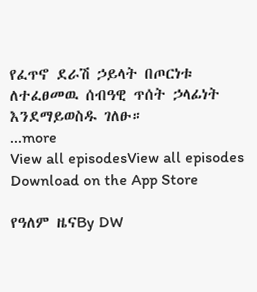የፈጥኖ ደራሽ ኃይላት በጦርነቱ ለተፈፀመዉ ሰብዓዊ ጥሰት ኃላፊነት እንደማይወስዱ ገለፁ።
...more
View all episodesView all episodes
Download on the App Store

የዓለም ዜናBy DW